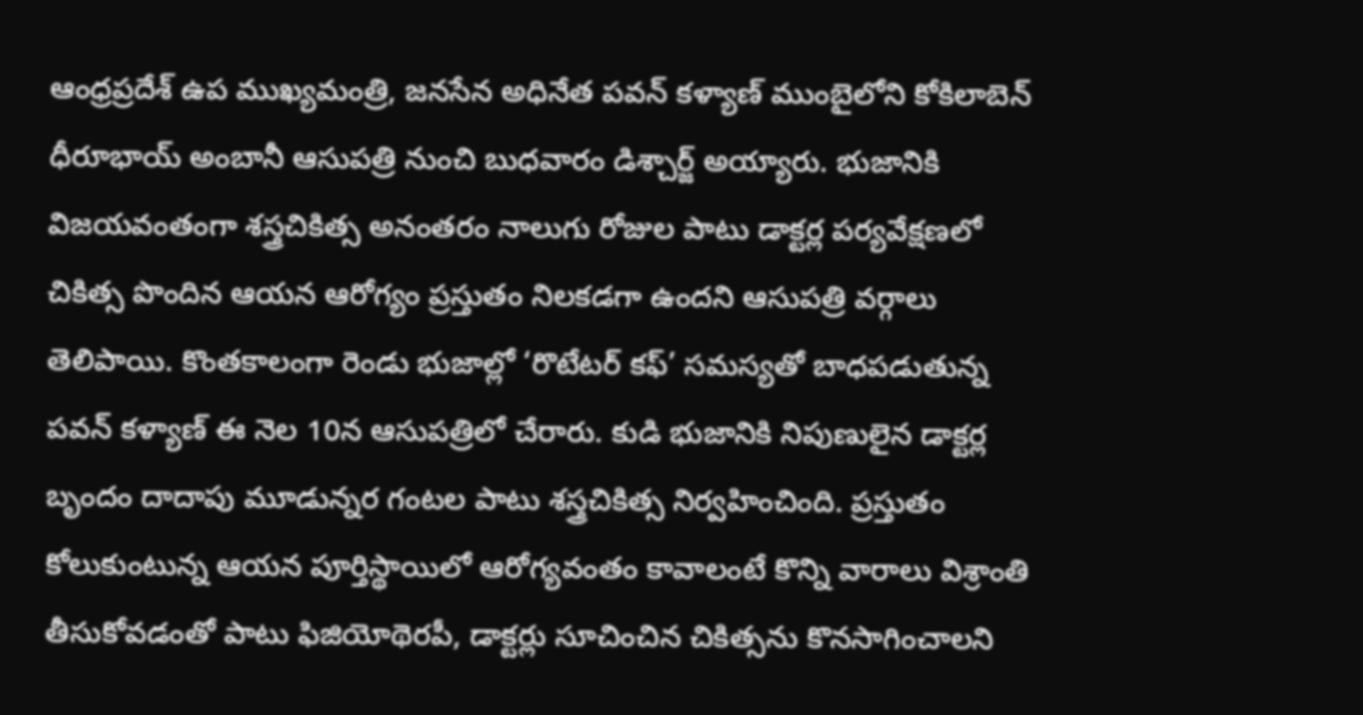ఆంధ్రప్రదేశ్ ఉప ముఖ్యమంత్రి, జనసేన అధినేత పవన్ కళ్యాణ్ ముంబైలోని కోకిలాబెన్ ధీరూభాయ్ అంబానీ ఆసుపత్రి నుంచి బుధవారం డిశ్చార్జ్ అయ్యారు. భుజానికి విజయవంతంగా శస్త్రచికిత్స అనంతరం నాలుగు రోజుల పాటు డాక్టర్ల పర్యవేక్షణలో చికిత్స పొందిన ఆయన ఆరోగ్యం ప్రస్తుతం నిలకడగా ఉందని ఆసుపత్రి వర్గాలు తెలిపాయి. కొంతకాలంగా రెండు భుజాల్లో ‘రొటేటర్ కఫ్’ సమస్యతో బాధపడుతున్న పవన్ కళ్యాణ్ ఈ నెల 10న ఆసుపత్రిలో చేరారు. కుడి భుజానికి నిపుణులైన డాక్టర్ల బృందం దాదాపు మూడున్నర గంటల పాటు శస్త్రచికిత్స నిర్వహించింది. ప్రస్తుతం కోలుకుంటున్న ఆయన పూర్తిస్థాయిలో ఆరోగ్యవంతం కావాలంటే కొన్ని వారాలు విశ్రాంతి తీసుకోవడంతో పాటు ఫిజియోథెరపీ, డాక్టర్లు సూచించిన చికిత్సను కొనసాగించాలని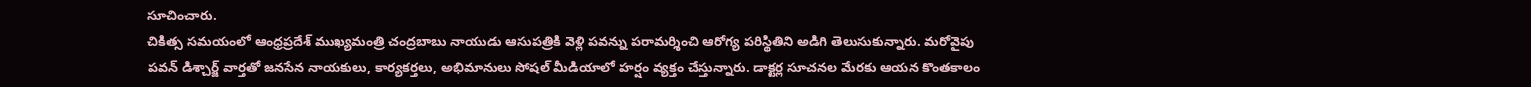సూచించారు.
చికిత్స సమయంలో ఆంధ్రప్రదేశ్ ముఖ్యమంత్రి చంద్రబాబు నాయుడు ఆసుపత్రికి వెళ్లి పవన్ను పరామర్శించి ఆరోగ్య పరిస్థితిని అడిగి తెలుసుకున్నారు. మరోవైపు పవన్ డిశ్చార్జ్ వార్తతో జనసేన నాయకులు, కార్యకర్తలు, అభిమానులు సోషల్ మీడియాలో హర్షం వ్యక్తం చేస్తున్నారు. డాక్టర్ల సూచనల మేరకు ఆయన కొంతకాలం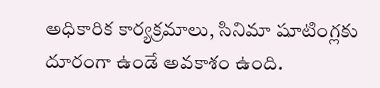అధికారిక కార్యక్రమాలు, సినిమా షూటింగ్లకు దూరంగా ఉండే అవకాశం ఉంది.